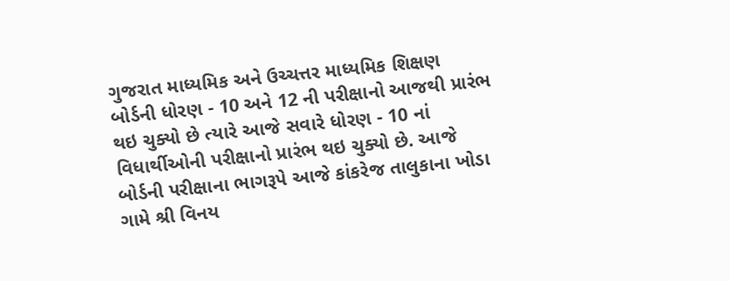ગુજરાત માધ્યમિક અને ઉચ્ચત્તર માધ્યમિક શિક્ષણ બોર્ડની ધોરણ - 10 અને 12 ની પરીક્ષાનો આજથી પ્રારંભ થઇ ચુક્યો છે ત્યારે આજે સવારે ધોરણ - 10 નાં વિધાર્થીઓની પરીક્ષાનો પ્રારંભ થઇ ચુક્યો છે. આજે બોર્ડની પરીક્ષાના ભાગરૂપે આજે કાંકરેજ તાલુકાના ખોડા ગામે શ્રી વિનય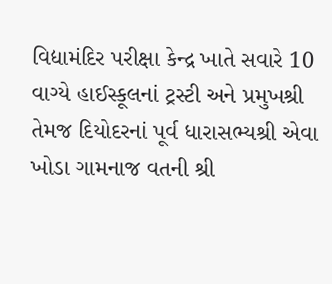વિદ્યામંદિર પરીક્ષા કેન્દ્ર ખાતે સવારે 10 વાગ્યે હાઈસ્કૂલનાં ટ્રસ્ટી અને પ્રમુખશ્રી તેમજ દિયોદરનાં પૂર્વ ધારાસભ્યશ્રી એવા ખોડા ગામનાજ વતની શ્રી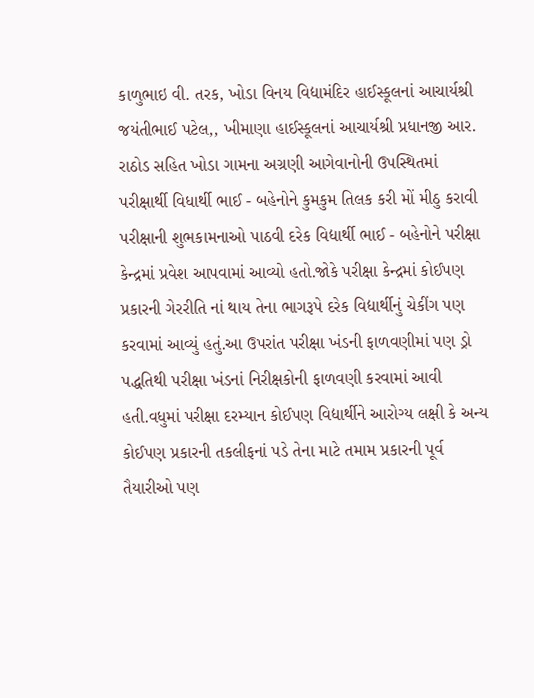કાળુભાઇ વી. તરક, ખોડા વિનય વિદ્યામંદિર હાઈસ્કૂલનાં આચાર્યશ્રી જયંતીભાઈ પટેલ,, ખીમાણા હાઈસ્કૂલનાં આચાર્યશ્રી પ્રધાનજી આર. રાઠોડ સહિત ખોડા ગામના અગ્રણી આગેવાનોની ઉપસ્થિતમાં પરીક્ષાર્થી વિધાર્થી ભાઈ - બહેનોને કુમકુમ તિલક કરી મોં મીઠુ કરાવી પરીક્ષાની શુભકામનાઓ પાઠવી દરેક વિદ્યાર્થી ભાઈ - બહેનોને પરીક્ષા કેન્દ્રમાં પ્રવેશ આપવામાં આવ્યો હતો.જોકે પરીક્ષા કેન્દ્રમાં કોઈપણ પ્રકારની ગેરરીતિ નાં થાય તેના ભાગરૂપે દરેક વિદ્યાર્થીનું ચેકીંગ પણ કરવામાં આવ્યું હતું.આ ઉપરાંત પરીક્ષા ખંડની ફાળવણીમાં પણ ડ્રો પદ્ધતિથી પરીક્ષા ખંડનાં નિરીક્ષકોની ફાળવણી કરવામાં આવી હતી.વધુમાં પરીક્ષા દરમ્યાન કોઈપણ વિદ્યાર્થીને આરોગ્ય લક્ષી કે અન્ય કોઈપણ પ્રકારની તકલીફનાં પડે તેના માટે તમામ પ્રકારની પૂર્વ તૈયારીઓ પણ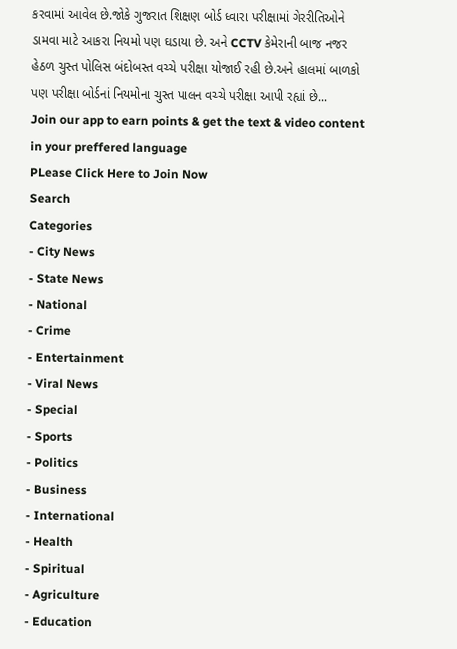કરવામાં આવેલ છે.જોકે ગુજરાત શિક્ષણ બોર્ડ ધ્વારા પરીક્ષામાં ગેરરીતિઓને ડામવા માટે આકરા નિયમો પણ ઘડાયા છે. અને CCTV કેમેરાની બાજ નજર હેઠળ ચુસ્ત પોલિસ બંદોબસ્ત વચ્ચે પરીક્ષા યોજાઈ રહી છે.અને હાલમાં બાળકો પણ પરીક્ષા બોર્ડનાં નિયમોના ચુસ્ત પાલન વચ્ચે પરીક્ષા આપી રહ્યાં છે...
Join our app to earn points & get the text & video content in your preffered language
PLease Click Here to Join Now
Search
Categories
- City News
- State News
- National
- Crime
- Entertainment
- Viral News
- Special
- Sports
- Politics
- Business
- International
- Health
- Spiritual
- Agriculture
- Education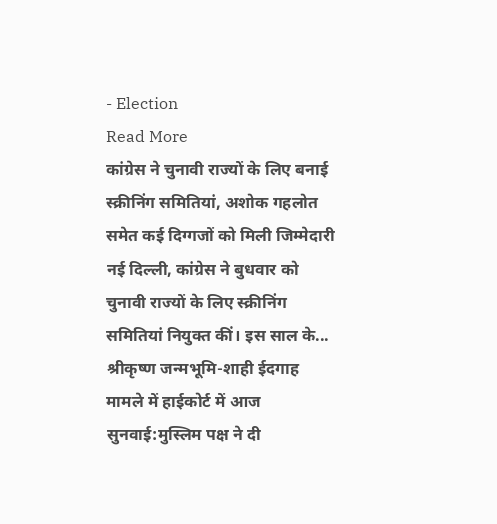- Election
Read More
कांग्रेस ने चुनावी राज्यों के लिए बनाई स्क्रीनिंग समितियां, अशोक गहलोत समेत कई दिग्गजों को मिली जिम्मेदारी
नई दिल्ली, कांग्रेस ने बुधवार को चुनावी राज्यों के लिए स्क्रीनिंग समितियां नियुक्त कीं। इस साल के...
श्रीकृष्ण जन्मभूमि-शाही ईदगाह मामले में हाईकोर्ट में आज सुनवाई:मुस्लिम पक्ष ने दी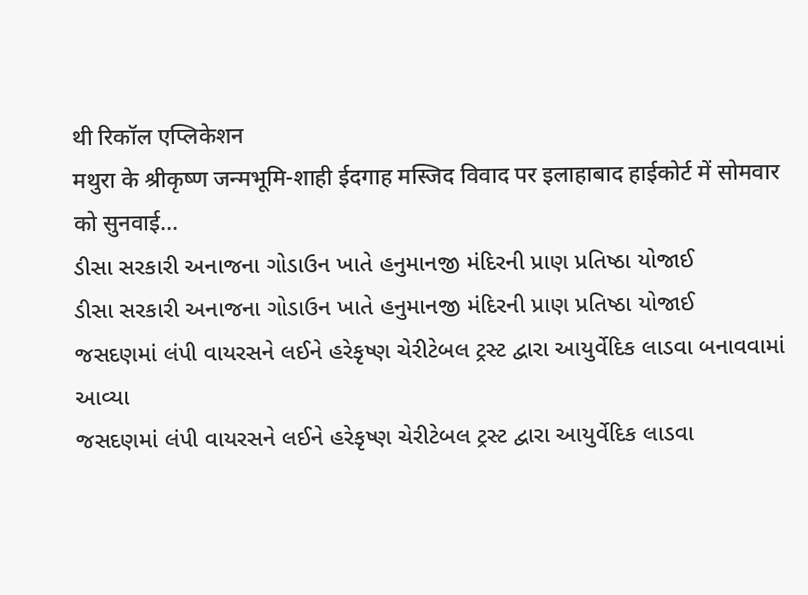थी रिकॉल एप्लिकेशन
मथुरा के श्रीकृष्ण जन्मभूमि-शाही ईदगाह मस्जिद विवाद पर इलाहाबाद हाईकोर्ट में सोमवार को सुनवाई...
ડીસા સરકારી અનાજના ગોડાઉન ખાતે હનુમાનજી મંદિરની પ્રાણ પ્રતિષ્ઠા યોજાઈ
ડીસા સરકારી અનાજના ગોડાઉન ખાતે હનુમાનજી મંદિરની પ્રાણ પ્રતિષ્ઠા યોજાઈ
જસદણમાં લંપી વાયરસને લઈને હરેકૃષ્ણ ચેરીટેબલ ટ્રસ્ટ દ્વારા આયુર્વેદિક લાડવા બનાવવામાં આવ્યા
જસદણમાં લંપી વાયરસને લઈને હરેકૃષ્ણ ચેરીટેબલ ટ્રસ્ટ દ્વારા આયુર્વેદિક લાડવા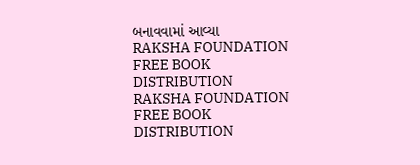બનાવવામાં આવ્યા
RAKSHA FOUNDATION FREE BOOK DISTRIBUTION
RAKSHA FOUNDATION FREE BOOK DISTRIBUTION